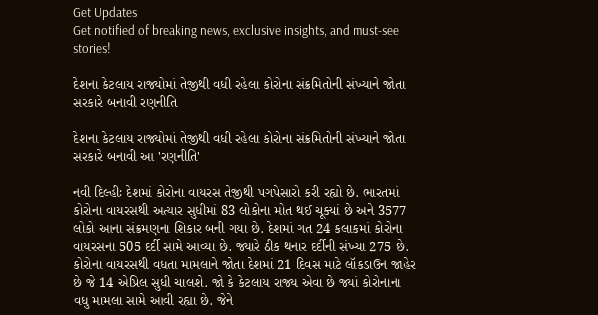Get Updates
Get notified of breaking news, exclusive insights, and must-see stories!

દેશના કેટલાય રાજ્યોમાં તેજીથી વધી રહેલા કોરોના સંક્રમિતોની સંખ્યાને જોતા સરકારે બનાવી રણનીતિ

દેશના કેટલાય રાજ્યોમાં તેજીથી વધી રહેલા કોરોના સંક્રમિતોની સંખ્યાને જોતા સરકારે બનાવી આ 'રણનીતિ'

નવી દિલ્હીઃ દેશમાં કોરોના વાયરસ તેજીથી પગપેસારો કરી રહ્યો છે. ભારતમાં કોરોના વાયરસથી અત્યાર સુધીમાં 83 લોકોના મોત થઈ ચૂક્યાં છે અને 3577 લોકો આના સંક્રમણના શિકાર બની ગયા છે. દેશમાં ગત 24 કલાકમાં કોરોના વાયરસના 505 દર્દી સામે આવ્યા છે. જ્યારે ઠીક થનાર દર્દીની સંખ્યા 275 છે. કોરોના વાયરસથી વધતા મામલાને જોતા દેશમાં 21 દિવસ માટે લૉકડાઉન જાહેર છે જે 14 એપ્રિલ સુધી ચાલશે. જો કે કેટલાય રાજ્ય એવા છે જ્યાં કોરોનાના વધુ મામલા સામે આવી રહ્યા છે. જેને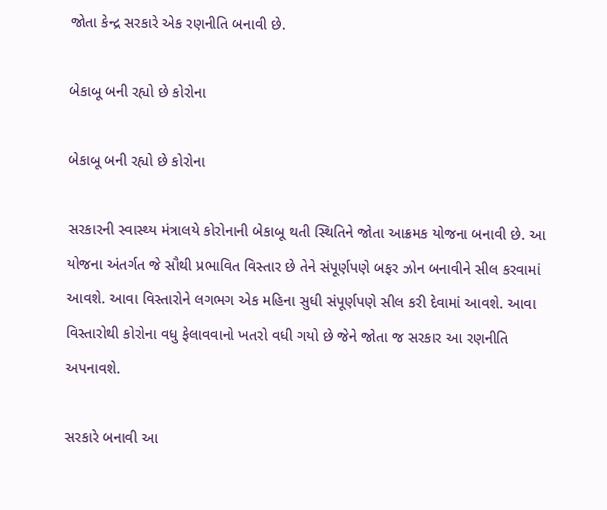જોતા કેન્દ્ર સરકારે એક રણનીતિ બનાવી છે.

બેકાબૂ બની રહ્યો છે કોરોના

બેકાબૂ બની રહ્યો છે કોરોના

સરકારની સ્વાસ્થ્ય મંત્રાલયે કોરોનાની બેકાબૂ થતી સ્થિતિને જોતા આક્રમક યોજના બનાવી છે. આ યોજના અંતર્ગત જે સૌથી પ્રભાવિત વિસ્તાર છે તેને સંપૂર્ણપણે બફર ઝોન બનાવીને સીલ કરવામાં આવશે. આવા વિસ્તારોને લગભગ એક મહિના સુધી સંપૂર્ણપણે સીલ કરી દેવામાં આવશે. આવા વિસ્તારોથી કોરોના વધુ ફેલાવવાનો ખતરો વધી ગયો છે જેને જોતા જ સરકાર આ રણનીતિ અપનાવશે.

સરકારે બનાવી આ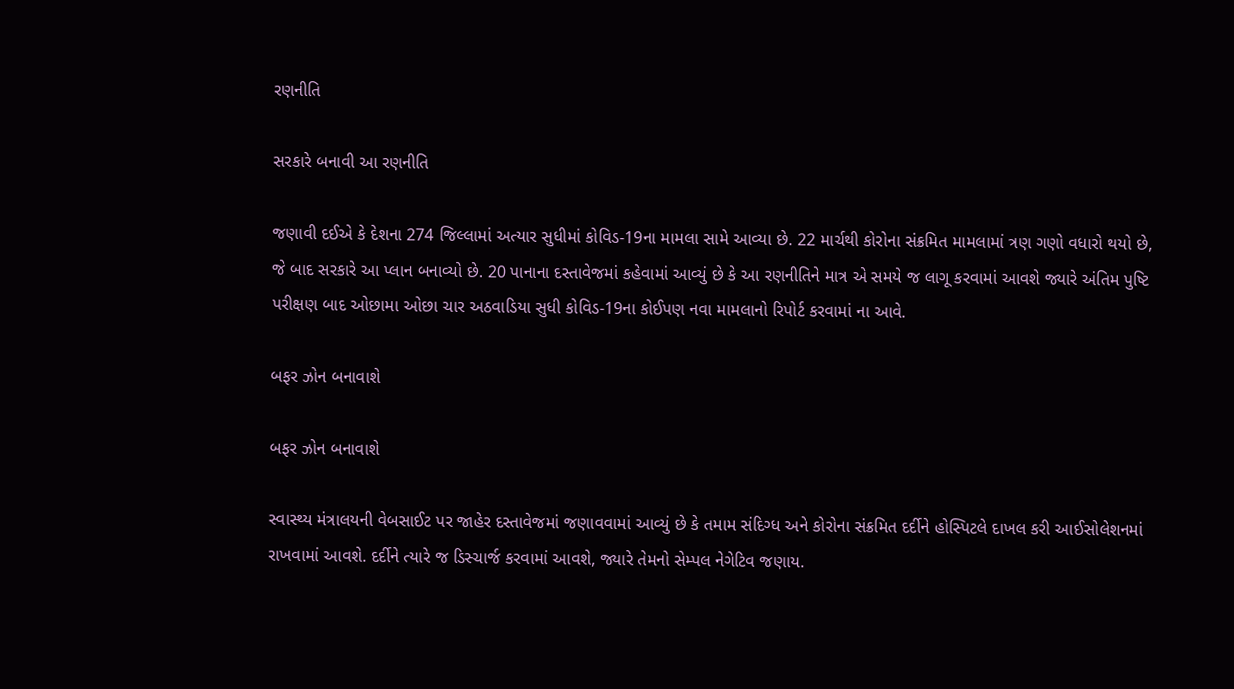રણનીતિ

સરકારે બનાવી આ રણનીતિ

જણાવી દઈએ કે દેશના 274 જિલ્લામાં અત્યાર સુધીમાં કોવિડ-19ના મામલા સામે આવ્યા છે. 22 માર્ચથી કોરોના સંક્રમિત મામલામાં ત્રણ ગણો વધારો થયો છે, જે બાદ સરકારે આ પ્લાન બનાવ્યો છે. 20 પાનાના દસ્તાવેજમાં કહેવામાં આવ્યું છે કે આ રણનીતિને માત્ર એ સમયે જ લાગૂ કરવામાં આવશે જ્યારે અંતિમ પુષ્ટિ પરીક્ષણ બાદ ઓછામા ઓછા ચાર અઠવાડિયા સુધી કોવિડ-19ના કોઈપણ નવા મામલાનો રિપોર્ટ કરવામાં ના આવે.

બફર ઝોન બનાવાશે

બફર ઝોન બનાવાશે

સ્વાસ્થ્ય મંત્રાલયની વેબસાઈટ પર જાહેર દસ્તાવેજમાં જણાવવામાં આવ્યું છે કે તમામ સંદિગ્ધ અને કોરોના સંક્રમિત દર્દીને હોસ્પિટલે દાખલ કરી આઈસોલેશનમાં રાખવામાં આવશે. દર્દીને ત્યારે જ ડિસ્ચાર્જ કરવામાં આવશે, જ્યારે તેમનો સેમ્પલ નેગેટિવ જણાય.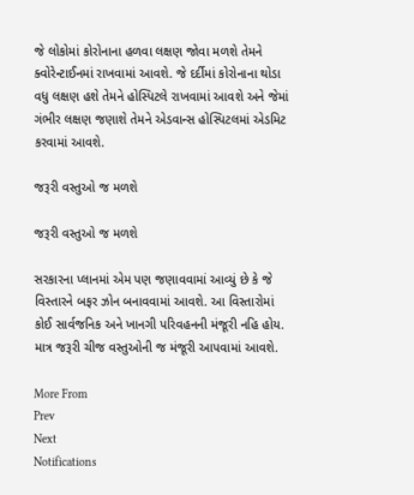જે લોકોમાં કોરોનાના હળવા લક્ષણ જોવા મળશે તેમને ક્વોરેન્ટાઈનમાં રાખવામાં આવશે. જે દર્દીમાં કોરોનાના થોડા વધુ લક્ષણ હશે તેમને હોસ્પિટલે રાખવામાં આવશે અને જેમાં ગંભીર લક્ષણ જણાશે તેમને એડવાન્સ હોસ્પિટલમાં એડમિટ કરવામાં આવશે.

જરૂરી વસ્તુઓ જ મળશે

જરૂરી વસ્તુઓ જ મળશે

સરકારના પ્લાનમાં એમ પણ જણાવવામાં આવ્યું છે કે જે વિસ્તારને બફર ઝોન બનાવવામાં આવશે. આ વિસ્તારોમાં કોઈ સાર્વજનિક અને ખાનગી પરિવહનની મંજૂરી નહિ હોય. માત્ર જરૂરી ચીજ વસ્તુઓની જ મંજૂરી આપવામાં આવશે.

More From
Prev
Next
Notifications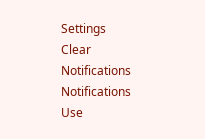Settings
Clear Notifications
Notifications
Use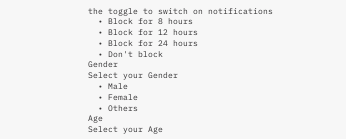the toggle to switch on notifications
  • Block for 8 hours
  • Block for 12 hours
  • Block for 24 hours
  • Don't block
Gender
Select your Gender
  • Male
  • Female
  • Others
Age
Select your Age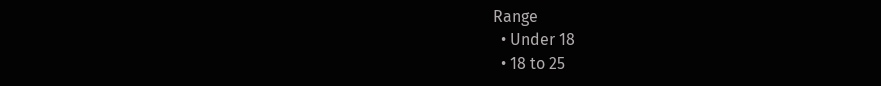Range
  • Under 18
  • 18 to 25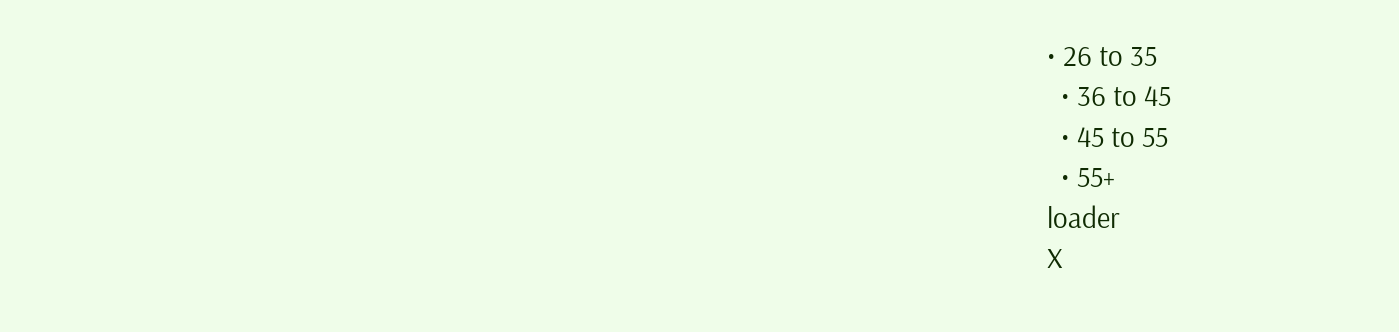• 26 to 35
  • 36 to 45
  • 45 to 55
  • 55+
loader
X